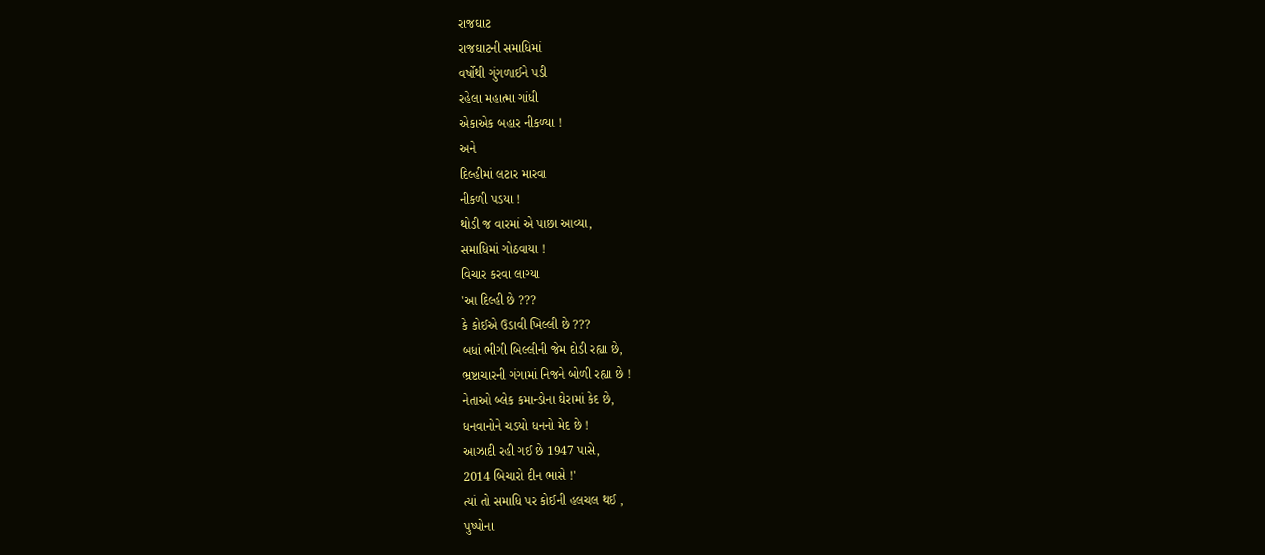રાજઘાટ
રાજઘાટની સમાધિમાં
વર્ષોથી ગુંગળાઈને પડી
રહેલા મહાત્મા ગાંધી
એકાએક બહાર નીકળ્યા !
અને
દિલ્હીમાં લટાર મારવા
નીકળી પડયા !
થોડી જ વારમાં એ પાછા આવ્યા,
સમાધિમાં ગોઠવાયા !
વિચાર કરવા લાગ્યા
'આ દિલ્હી છે ???
કે કોઈએ ઉડાવી ખિલ્લી છે ???
બધાં ભીગી બિલ્લીની જેમ દોડી રહ્યા છે,
ભ્રષ્ટાચારની ગંગામાં નિજને બોળી રહ્યા છે !
નેતાઓ બ્લેક કમાન્ડોના ઘેરામાં કેદ છે,
ધનવાનોને ચડયો ધનનો મેદ છે !
આઝાદી રહી ગઈ છે 1947 પાસે,
2014 બિચારો દીન ભાસે !'
ત્યાં તો સમાધિ પર કોઈની હલચલ થઈ ,
પુષ્પોના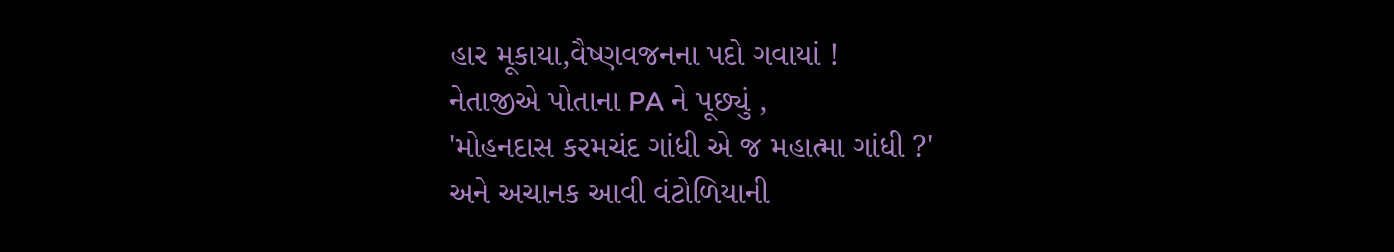હાર મૂકાયા,વૈષ્ણવજનના પદો ગવાયાં !
નેતાજીએ પોતાના PA ને પૂછ્યું ,
'મોહનદાસ કરમચંદ ગાંધી એ જ મહાત્મા ગાંધી ?'
અને અચાનક આવી વંટોળિયાની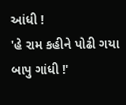આંધી !
'હે રામ કહીને પોઢી ગયા બાપુ ગાંધી !'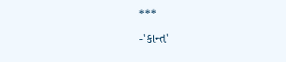***
-'કાન્ત'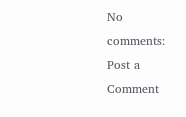No comments:
Post a Comment